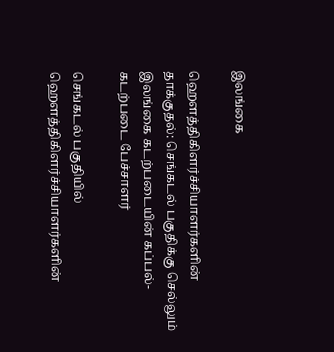இலங்கை

ஹெளத்திகிளர்ச்சியாளர்களின் தாக்குதல்: செங்கடல் பகுதிக்கு செல்லும் இலங்கை கடற்படையின் கப்பல்-கடற்படை பேச்சாளர்

செங்கடல் பகுதியில் ஹெளத்திகிளர்ச்சியாளர்களின்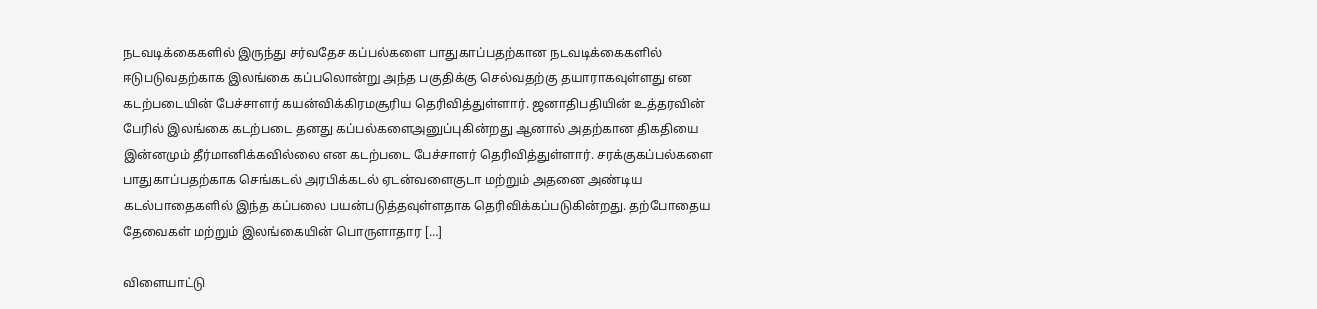நடவடிக்கைகளில் இருந்து சர்வதேச கப்பல்களை பாதுகாப்பதற்கான நடவடிக்கைகளில் ஈடுபடுவதற்காக இலங்கை கப்பலொன்று அந்த பகுதிக்கு செல்வதற்கு தயாராகவுள்ளது என கடற்படையின் பேச்சாளர் கயன்விக்கிரமசூரிய தெரிவித்துள்ளார். ஜனாதிபதியின் உத்தரவின் பேரில் இலங்கை கடற்படை தனது கப்பல்களைஅனுப்புகின்றது ஆனால் அதற்கான திகதியை இன்னமும் தீர்மானிக்கவில்லை என கடற்படை பேச்சாளர் தெரிவித்துள்ளார். சரக்குகப்பல்களை பாதுகாப்பதற்காக செங்கடல் அரபிக்கடல் ஏடன்வளைகுடா மற்றும் அதனை அண்டிய கடல்பாதைகளில் இந்த கப்பலை பயன்படுத்தவுள்ளதாக தெரிவிக்கப்படுகின்றது. தற்போதைய தேவைகள் மற்றும் இலங்கையின் பொருளாதார […]

விளையாட்டு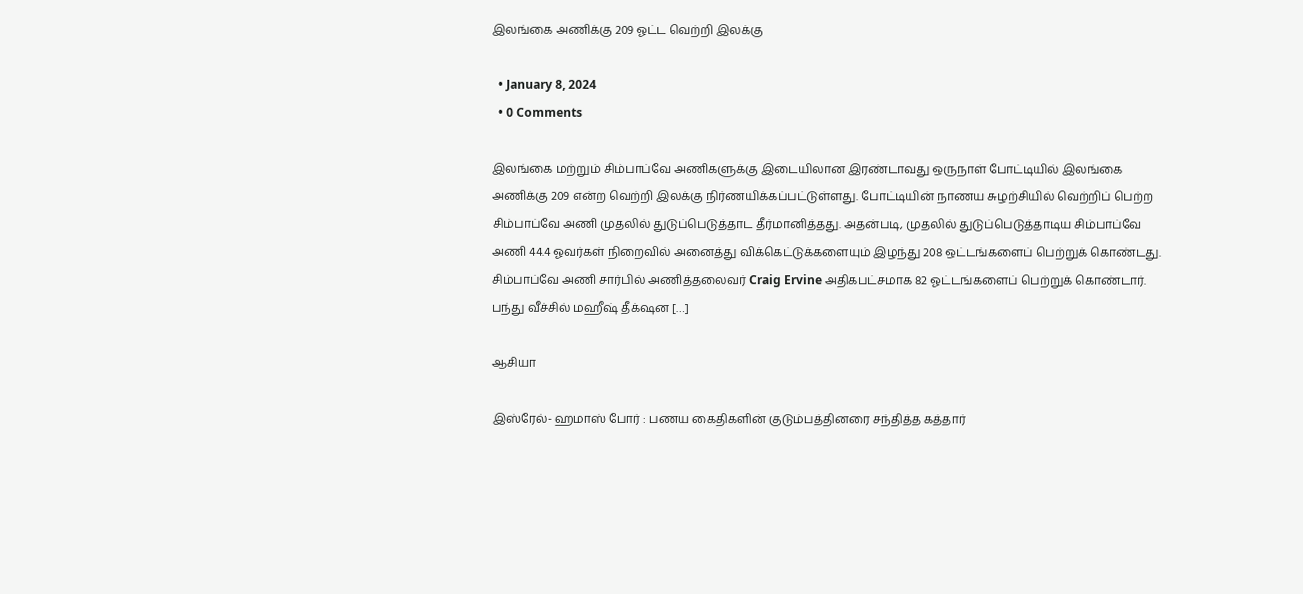இலங்கை அணிக்கு 209 ஓட்ட வெற்றி இலக்கு

  • January 8, 2024
  • 0 Comments

இலங்கை மற்றும் சிம்பாப்வே அணிகளுக்கு இடையிலான இரண்டாவது ஒருநாள் போட்டியில் இலங்கை அணிக்கு 209 என்ற வெற்றி இலக்கு நிர்ணயிக்கப்பட்டுள்ளது. போட்டியின் நாணய சுழற்சியில் வெற்றிப் பெற்ற சிம்பாப்வே அணி முதலில் துடுப்பெடுத்தாட தீர்மானித்தது. அதன்படி, முதலில் துடுப்பெடுத்தாடிய சிம்பாப்வே அணி 44.4 ஓவர்கள் நிறைவில் அனைத்து விக்கெட்டுக்களையும் இழந்து 208 ஒட்டங்களைப் பெற்றுக் கொண்டது. சிம்பாப்வே அணி சார்பில் அணித்தலைவர் Craig Ervine அதிகபட்சமாக 82 ஓட்டங்களைப் பெற்றுக் கொண்டார். பந்து வீச்சில் மஹீஷ் தீக்‌ஷன […]

ஆசியா

இஸ்ரேல்- ஹமாஸ் போர் : பணய கைதிகளின் குடும்பத்தினரை சந்தித்த கத்தார்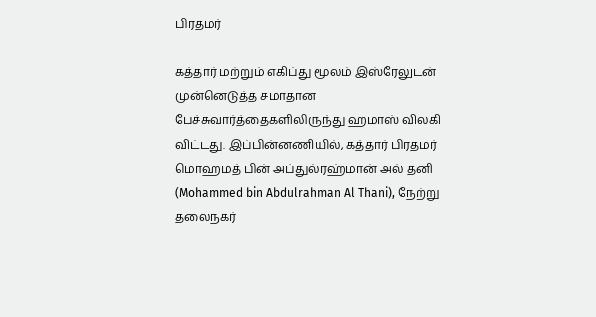பிரதமர்

கத்தார் மற்றும் எகிப்து மூலம் இஸ்ரேலுடன் முன்னெடுத்த சமாதான பேச்சுவார்த்தைகளிலிருந்து ஹமாஸ் விலகி விட்டது. இப்பின்னணியில், கத்தார் பிரதமர் மொஹமத் பின் அப்துல்ரஹ்மான் அல் தனி (Mohammed bin Abdulrahman Al Thani), நேற்று தலைநகர்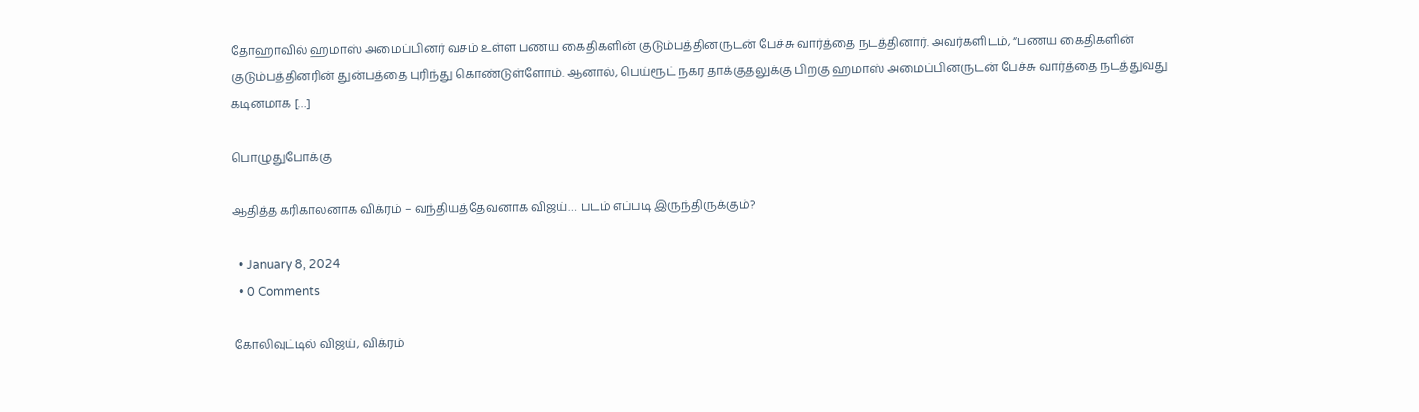தோஹாவில் ஹமாஸ் அமைப்பினர் வசம் உள்ள பணய கைதிகளின் குடும்பத்தினருடன் பேச்சு வார்த்தை நடத்தினார். அவர்களிடம், “பணய கைதிகளின் குடும்பத்தினரின் துன்பத்தை புரிந்து கொண்டுள்ளோம். ஆனால், பெய்ரூட் நகர தாக்குதலுக்கு பிறகு ஹமாஸ் அமைப்பினருடன் பேச்சு வார்த்தை நடத்துவது கடினமாக […]

பொழுதுபோக்கு

ஆதித்த கரிகாலனாக விக்ரம் – வந்தியத்தேவனாக விஜய்… படம் எப்படி இருந்திருக்கும்?

  • January 8, 2024
  • 0 Comments

கோலிவுட்டில் விஜய், விக்ரம்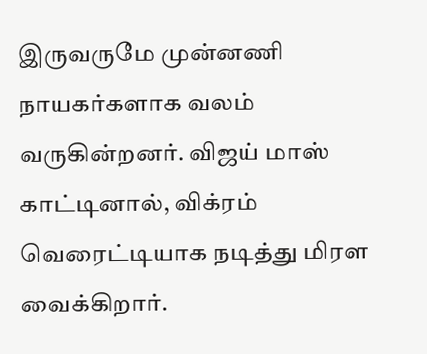இருவருமே முன்னணி நாயகர்களாக வலம் வருகின்றனர். விஜய் மாஸ் காட்டினால், விக்ரம் வெரைட்டியாக நடித்து மிரள வைக்கிறார்.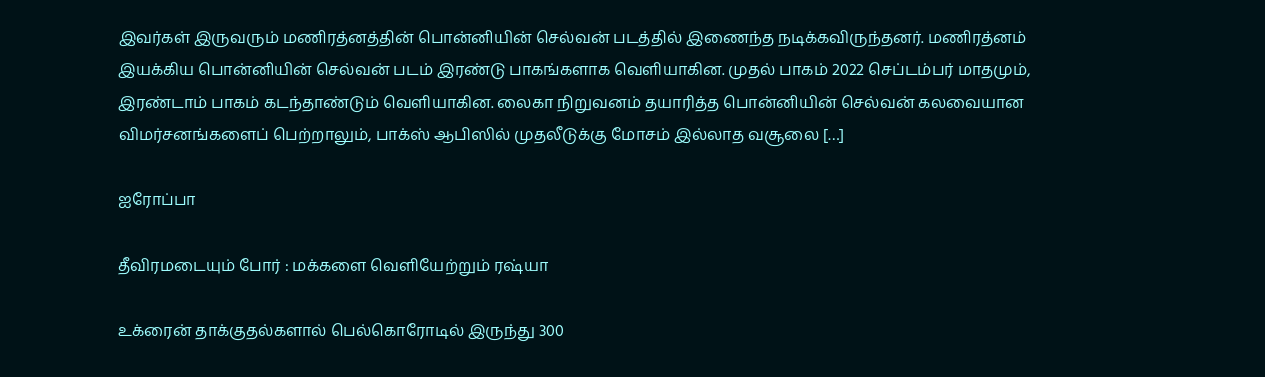இவர்கள் இருவரும் மணிரத்னத்தின் பொன்னியின் செல்வன் படத்தில் இணைந்த நடிக்கவிருந்தனர். மணிரத்னம் இயக்கிய பொன்னியின் செல்வன் படம் இரண்டு பாகங்களாக வெளியாகின. முதல் பாகம் 2022 செப்டம்பர் மாதமும், இரண்டாம் பாகம் கடந்தாண்டும் வெளியாகின. லைகா நிறுவனம் தயாரித்த பொன்னியின் செல்வன் கலவையான விமர்சனங்களைப் பெற்றாலும், பாக்ஸ் ஆபிஸில் முதலீடுக்கு மோசம் இல்லாத வசூலை […]

ஐரோப்பா

தீவிரமடையும் போர் : மக்களை வெளியேற்றும் ரஷ்யா

உக்ரைன் தாக்குதல்களால் பெல்கொரோடில் இருந்து 300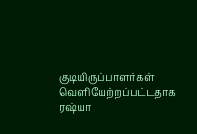குடியிருப்பாளர்கள் வெளியேற்றப்பட்டதாக ரஷ்யா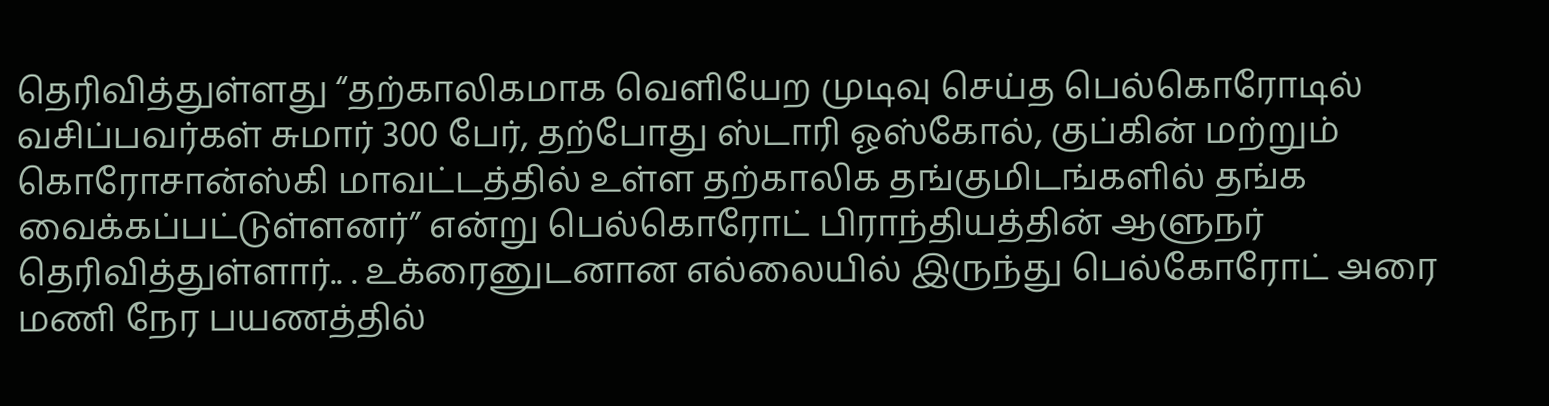தெரிவித்துள்ளது “தற்காலிகமாக வெளியேற முடிவு செய்த பெல்கொரோடில் வசிப்பவர்கள் சுமார் 300 பேர், தற்போது ஸ்டாரி ஓஸ்கோல், குப்கின் மற்றும் கொரோசான்ஸ்கி மாவட்டத்தில் உள்ள தற்காலிக தங்குமிடங்களில் தங்க வைக்கப்பட்டுள்ளனர்” என்று பெல்கொரோட் பிராந்தியத்தின் ஆளுநர் தெரிவித்துள்ளார்.. . உக்ரைனுடனான எல்லையில் இருந்து பெல்கோரோட் அரை மணி நேர பயணத்தில்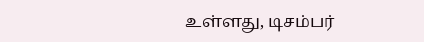உள்ளது, டிசம்பர்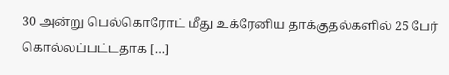30 அன்று பெல்கொரோட் மீது உக்ரேனிய தாக்குதல்களில் 25 பேர் கொல்லப்பட்டதாக […]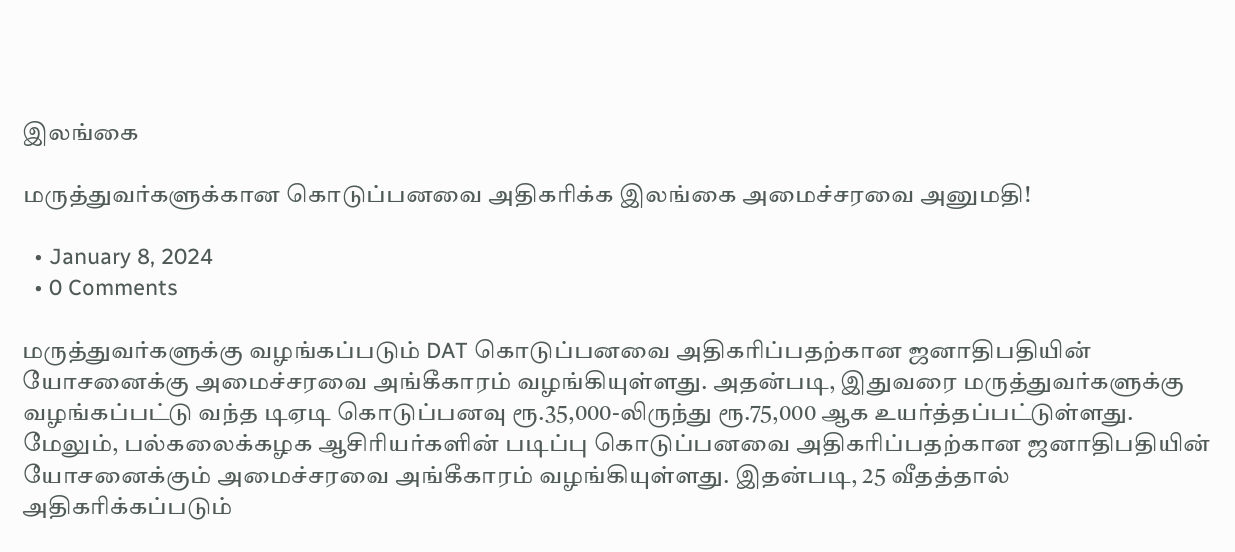இலங்கை

மருத்துவர்களுக்கான கொடுப்பனவை அதிகரிக்க இலங்கை அமைச்சரவை அனுமதி!

  • January 8, 2024
  • 0 Comments

மருத்துவர்களுக்கு வழங்கப்படும் DAT கொடுப்பனவை அதிகரிப்பதற்கான ஜனாதிபதியின் யோசனைக்கு அமைச்சரவை அங்கீகாரம் வழங்கியுள்ளது. அதன்படி, இதுவரை மருத்துவர்களுக்கு வழங்கப்பட்டு வந்த டிஏடி கொடுப்பனவு ரூ.35,000-லிருந்து ரூ.75,000 ஆக உயர்த்தப்பட்டுள்ளது. மேலும், பல்கலைக்கழக ஆசிரியர்களின் படிப்பு கொடுப்பனவை அதிகரிப்பதற்கான ஜனாதிபதியின் யோசனைக்கும் அமைச்சரவை அங்கீகாரம் வழங்கியுள்ளது. இதன்படி, 25 வீதத்தால் அதிகரிக்கப்படும்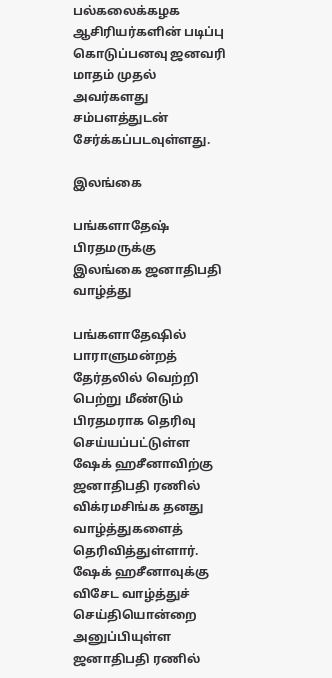பல்கலைக்கழக ஆசிரியர்களின் படிப்பு கொடுப்பனவு ஜனவரி மாதம் முதல் அவர்களது சம்பளத்துடன் சேர்க்கப்படவுள்ளது.

இலங்கை

பங்களாதேஷ் பிரதமருக்கு இலங்கை ஜனாதிபதி வாழ்த்து

பங்களாதேஷில் பாராளுமன்றத் தேர்தலில் வெற்றி பெற்று மீண்டும் பிரதமராக தெரிவு செய்யப்பட்டுள்ள ஷேக் ஹசீனாவிற்கு ஜனாதிபதி ரணில் விக்ரமசிங்க தனது வாழ்த்துகளைத் தெரிவித்துள்ளார். ஷேக் ஹசீனாவுக்கு விசேட வாழ்த்துச் செய்தியொன்றை அனுப்பியுள்ள ஜனாதிபதி ரணில்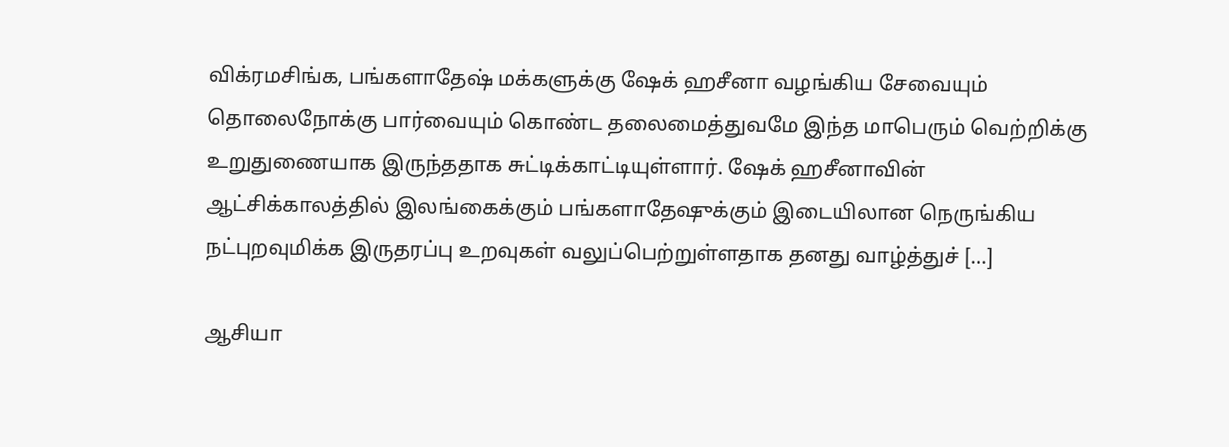விக்ரமசிங்க, பங்களாதேஷ் மக்களுக்கு ஷேக் ஹசீனா வழங்கிய சேவையும் தொலைநோக்கு பார்வையும் கொண்ட தலைமைத்துவமே இந்த மாபெரும் வெற்றிக்கு உறுதுணையாக இருந்ததாக சுட்டிக்காட்டியுள்ளார். ஷேக் ஹசீனாவின் ஆட்சிக்காலத்தில் இலங்கைக்கும் பங்களாதேஷுக்கும் இடையிலான நெருங்கிய நட்புறவுமிக்க இருதரப்பு உறவுகள் வலுப்பெற்றுள்ளதாக தனது வாழ்த்துச் […]

ஆசியா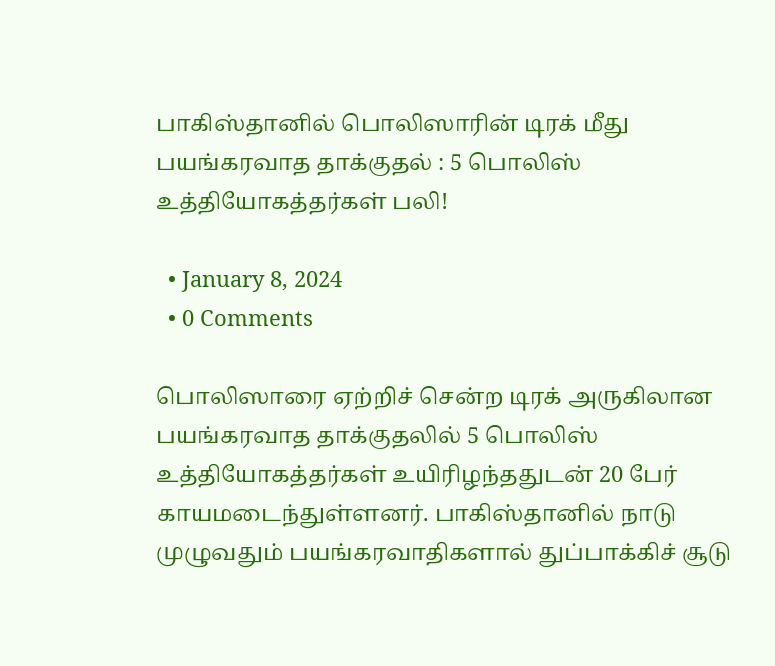பாகிஸ்தானில் பொலிஸாரின் டிரக் மீது பயங்கரவாத தாக்குதல் : 5 பொலிஸ் உத்தியோகத்தர்கள் பலி!

  • January 8, 2024
  • 0 Comments

பொலிஸாரை ஏற்றிச் சென்ற டிரக் அருகிலான பயங்கரவாத தாக்குதலில் 5 பொலிஸ் உத்தியோகத்தர்கள் உயிரிழந்ததுடன் 20 பேர் காயமடைந்துள்ளனர். பாகிஸ்தானில் நாடு முழுவதும் பயங்கரவாதிகளால் துப்பாக்கிச் சூடு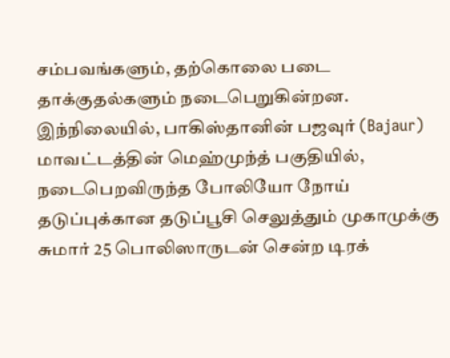சம்பவங்களும், தற்கொலை படை தாக்குதல்களும் நடைபெறுகின்றன. இந்நிலையில், பாகிஸ்தானின் பஜவுர் (Bajaur) மாவட்டத்தின் மெஹ்முந்த் பகுதியில், நடைபெறவிருந்த போலியோ நோய் தடுப்புக்கான தடுப்பூசி செலுத்தும் முகாமுக்கு சுமார் 25 பொலிஸாருடன் சென்ற டிரக்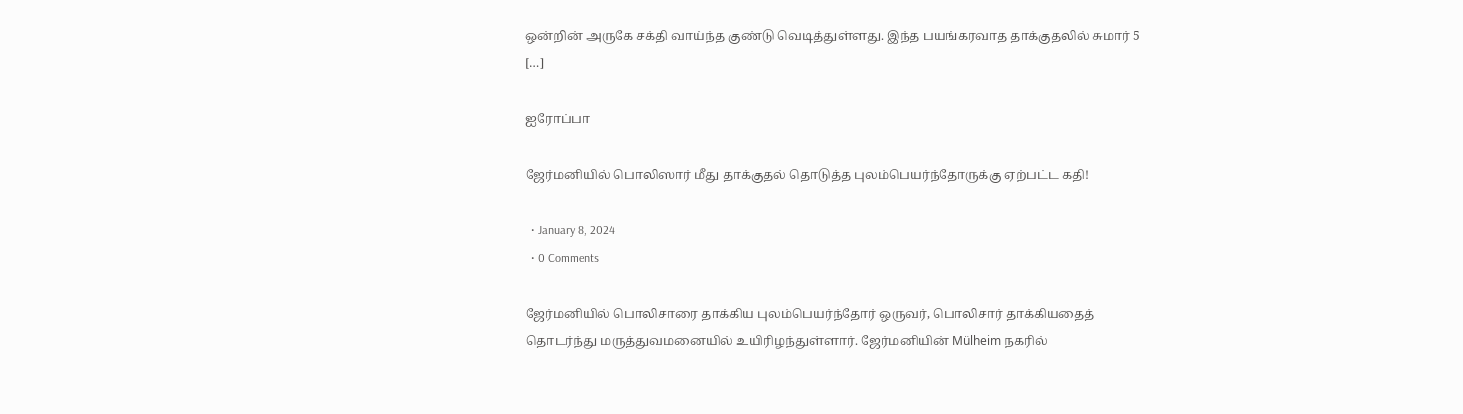ஒன்றின் அருகே சக்தி வாய்ந்த குண்டு வெடித்துள்ளது. இந்த பயங்கரவாத தாக்குதலில் சுமார் 5 […]

ஐரோப்பா

ஜேர்மனியில் பொலிஸார் மீது தாக்குதல் தொடுத்த புலம்பெயர்ந்தோருக்கு ஏற்பட்ட கதி!

  • January 8, 2024
  • 0 Comments

ஜேர்மனியில் பொலிசாரை தாக்கிய புலம்பெயர்ந்தோர் ஒருவர், பொலிசார் தாக்கியதைத் தொடர்ந்து மருத்துவமனையில் உயிரிழந்துள்ளார். ஜேர்மனியின் Mülheim நகரில்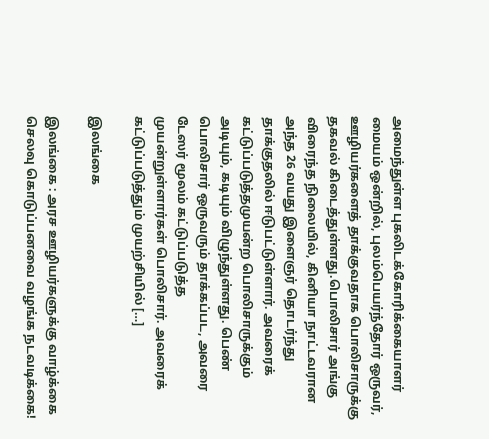அமைந்துள்ள புகலிடக்கோரிக்கையாளர் மையம் ஒன்றில், புலம்பெயர்ந்தோர் ஒருவர், ஊழியர்களைத் தாக்குவதாக பொலிசாருக்கு தகவல் கிடைத்துள்ளது.பொலிசார் அங்கு விரைந்த நிலையில், கினியா நாட்டவரான அந்த 26 வயது இளைஞர் தொடர்ந்து தாக்குதலில் ஈடுபட்டுள்ளார். அவரைக் கட்டுப்படுத்தமுயன்ற பொலிசாருக்கும் அடியும், கடியும் விழுந்துள்ளது. பெண் பொலிசார் ஒருவரும் தாக்கப்பட, அவரை டேஸர் மூலம் கட்டுப்படுத்த முயன்றுள்ளார்கள் பொலிசார். அவரைக் கட்டுப்படுத்தும் முயற்சியில் […]

இலங்கை

இலங்கை : அரச ஊழியர்களுக்கு வாழ்க்கை செலவு கொடுப்பனவை வழங்க நடவடிக்கை!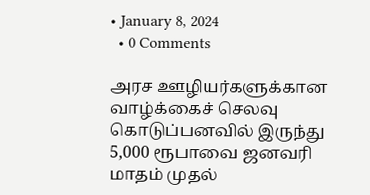• January 8, 2024
  • 0 Comments

அரச ஊழியர்களுக்கான வாழ்க்கைச் செலவு கொடுப்பனவில் இருந்து 5,000 ரூபாவை ஜனவரி மாதம் முதல்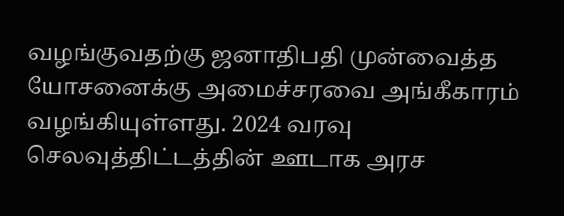வழங்குவதற்கு ஜனாதிபதி முன்வைத்த யோசனைக்கு அமைச்சரவை அங்கீகாரம் வழங்கியுள்ளது. 2024 வரவு செலவுத்திட்டத்தின் ஊடாக அரச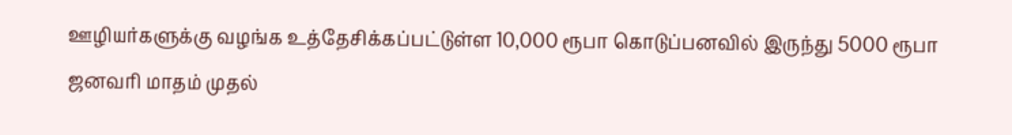ஊழியர்களுக்கு வழங்க உத்தேசிக்கப்பட்டுள்ள 10,000 ரூபா கொடுப்பனவில் இருந்து 5000 ரூபா ஜனவரி மாதம் முதல்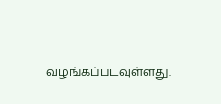வழங்கப்படவுள்ளது.